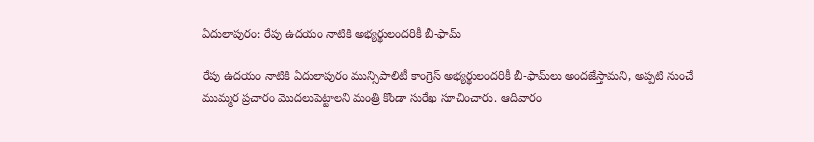ఏదులాపురం: రేపు ఉదయం నాటికి అభ్యర్థులందరికీ బీ-ఫామ్

రేపు ఉదయం నాటికి ఏదులాపురం మున్సిపాలిటీ కాంగ్రెస్ అభ్యర్థులందరికీ బీ-ఫామ్‌లు అందజేస్తామని, అప్పటి నుంచే ముమ్మర ప్రచారం మొదలుపెట్టాలని మంత్రి కొండా సురేఖ సూచించారు. ఆదివారం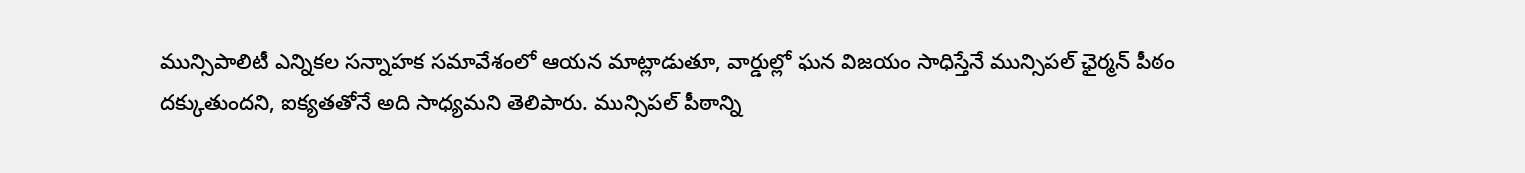మున్సిపాలిటీ ఎన్నికల సన్నాహక సమావేశంలో ఆయన మాట్లాడుతూ, వార్డుల్లో ఘన విజయం సాధిస్తేనే మున్సిపల్ ఛైర్మన్ పీఠం దక్కుతుందని, ఐక్యతతోనే అది సాధ్యమని తెలిపారు. మున్సిపల్ పీఠాన్ని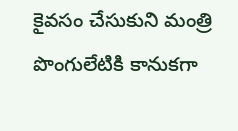కైవసం చేసుకుని మంత్రి పొంగులేటికి కానుకగా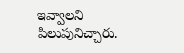ఇవ్వాలని పిలుపునిచ్చారు.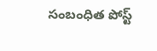సంబంధిత పోస్ట్